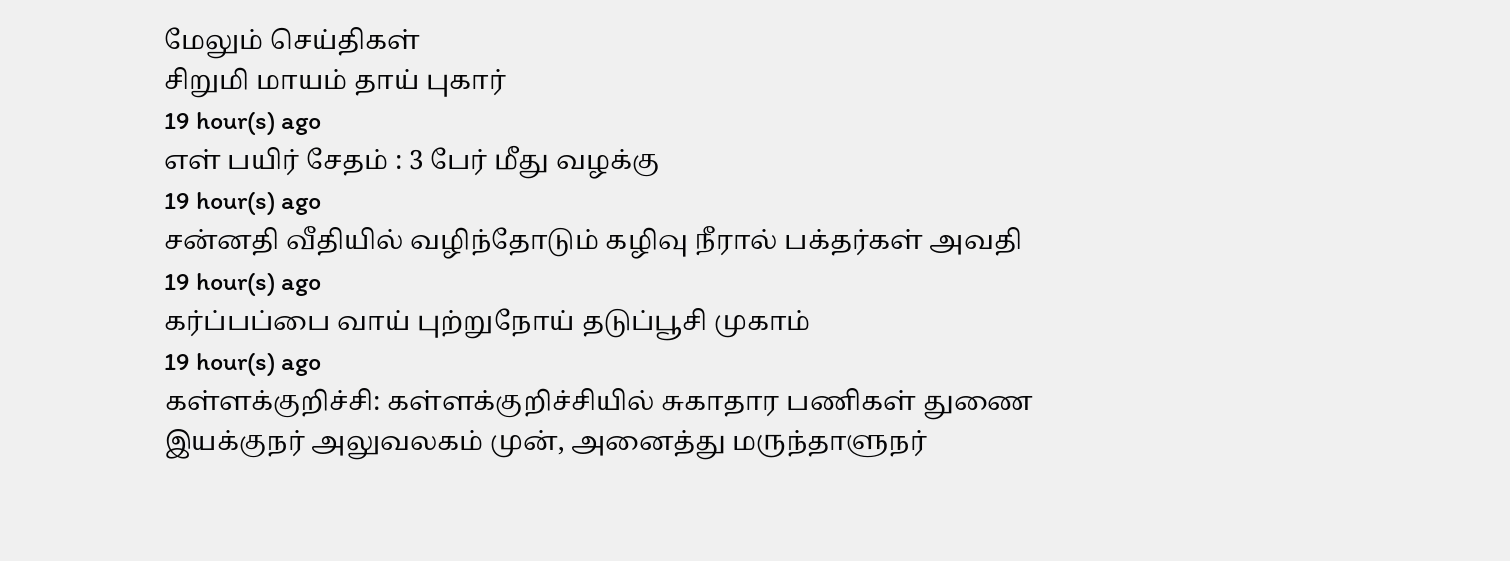மேலும் செய்திகள்
சிறுமி மாயம் தாய் புகார்
19 hour(s) ago
எள் பயிர் சேதம் : 3 பேர் மீது வழக்கு
19 hour(s) ago
சன்னதி வீதியில் வழிந்தோடும் கழிவு நீரால் பக்தர்கள் அவதி
19 hour(s) ago
கர்ப்பப்பை வாய் புற்றுநோய் தடுப்பூசி முகாம்
19 hour(s) ago
கள்ளக்குறிச்சி: கள்ளக்குறிச்சியில் சுகாதார பணிகள் துணை இயக்குநர் அலுவலகம் முன், அனைத்து மருந்தாளுநர்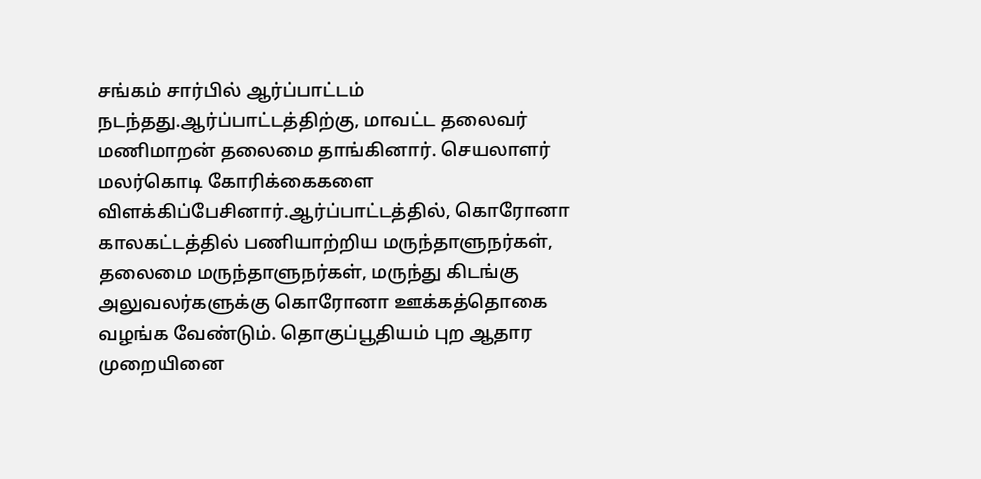சங்கம் சார்பில் ஆர்ப்பாட்டம் நடந்தது.ஆர்ப்பாட்டத்திற்கு, மாவட்ட தலைவர் மணிமாறன் தலைமை தாங்கினார். செயலாளர் மலர்கொடி கோரிக்கைகளை விளக்கிப்பேசினார்.ஆர்ப்பாட்டத்தில், கொரோனா காலகட்டத்தில் பணியாற்றிய மருந்தாளுநர்கள், தலைமை மருந்தாளுநர்கள், மருந்து கிடங்கு அலுவலர்களுக்கு கொரோனா ஊக்கத்தொகை வழங்க வேண்டும். தொகுப்பூதியம் புற ஆதார முறையினை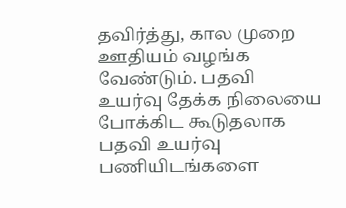தவிர்த்து, கால முறை ஊதியம் வழங்க வேண்டும். பதவி உயர்வு தேக்க நிலையை போக்கிட கூடுதலாக பதவி உயர்வு பணியிடங்களை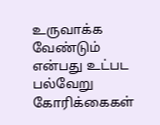உருவாக்க வேண்டும் என்பது உட்பட பல்வேறு கோரிக்கைகள்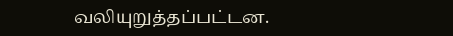வலியுறுத்தப்பட்டன.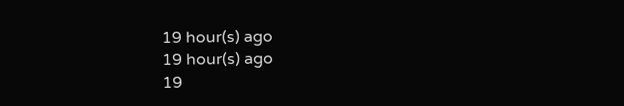19 hour(s) ago
19 hour(s) ago
19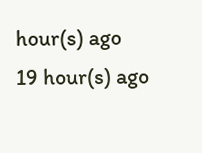hour(s) ago
19 hour(s) ago